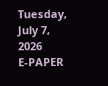Tuesday, July 7, 2026
E-PAPER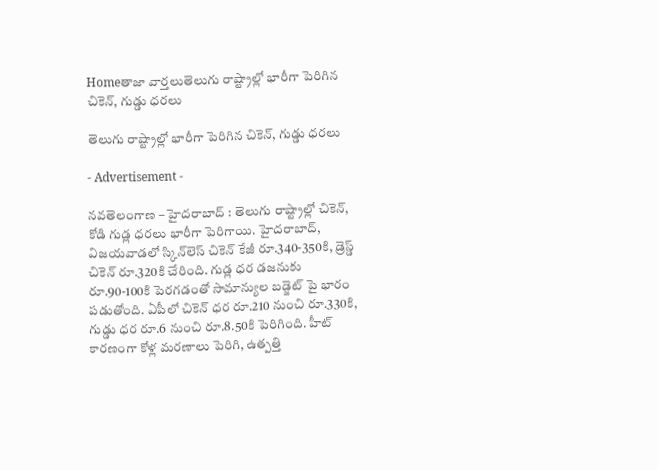Homeతాజా వార్తలుతెలుగు రాష్ట్రాల్లో భారీగా పెరిగిన చికెన్, గుడ్డు ధరలు

తెలుగు రాష్ట్రాల్లో భారీగా పెరిగిన చికెన్, గుడ్డు ధరలు

- Advertisement -

నవతెలంగాణ – హైదరాబాద్ : తెలుగు రాష్ట్రాల్లో చికెన్, కోడి గుడ్ల ధరలు భారీగా పెరిగాయి. హైదరాబాద్, విజయవాడలో స్కిన్‌లెస్ చికెన్ కేజీ రూ.340-350కి, డ్రెస్డ్ చికెన్ రూ.320కి చేరింది. గుడ్ల ధర డజనుకు రూ.90-100కి పెరగడంతో సామాన్యుల బడ్జెట్ పై భారం పడుతోంది. ఏపీలో చికెన్ ధర రూ.210 నుంచి రూ.330కి, గుడ్డు ధర రూ.6 నుంచి రూ.8.50కి పెరిగింది. హీట్ కారణంగా కోళ్ల మరణాలు పెరిగి, ఉత్పత్తి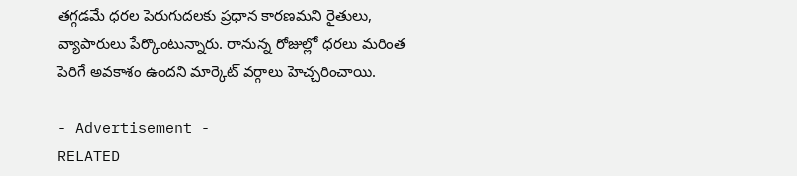తగ్గడమే ధరల పెరుగుదలకు ప్రధాన కారణమని రైతులు, వ్యాపారులు పేర్కొంటున్నారు. రానున్న రోజుల్లో ధరలు మరింత పెరిగే అవకాశం ఉందని మార్కెట్ వర్గాలు హెచ్చరించాయి.

- Advertisement -
RELATED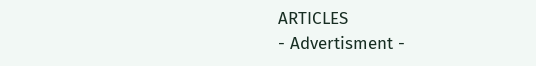ARTICLES
- Advertisment -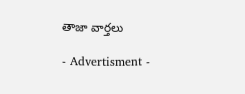తాజా వార్తలు

- Advertisment -